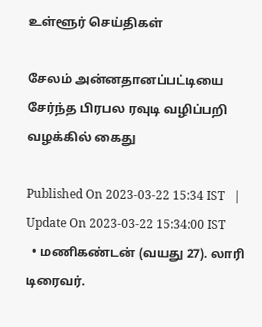உள்ளூர் செய்திகள்

சேலம் அன்னதானப்பட்டியை சேர்ந்த பிரபல ரவுடி வழிப்பறி வழக்கில் கைது

Published On 2023-03-22 15:34 IST   |   Update On 2023-03-22 15:34:00 IST
  • மணிகண்டன் (வயது 27). லாரி டிரைவர்.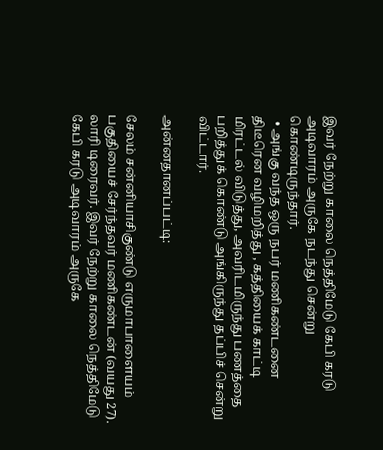இவர் நேற்று காலை நெத்திமேடு கேபி கரடு அடிவாரம் அருகே நடந்து சென்று கொண்டிருந்தார்.
  • அங்கு வந்த ஒரு நபர் மணிகண்டனை திடீரென வழிமறித்து , கத்தியைக் காட்டி மிரட்டல் விடுத்து, அவரிடமிருந்து பணத்தை பறித்துக் கொண்டு அங்கிருந்து தப்பிச் சென்று விட்டார்.

அன்னதானப்பட்டி:

சேலம் சன்னியாசிகுண்டு எருமாபாளையம் பகுதியைச் சேர்ந்தவர் மணிகண்டன் (வயது 27). லாரி டிரைவர். இவர் நேற்று காலை நெத்திமேடு கேபி கரடு அடிவாரம் அருகே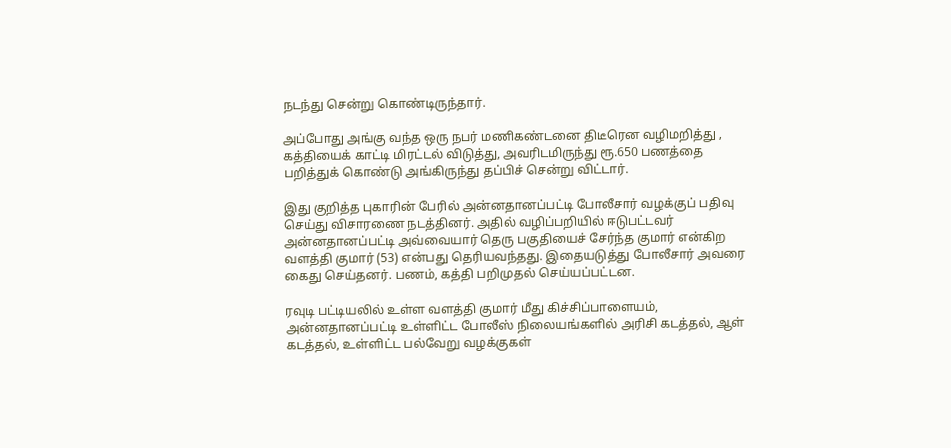நடந்து சென்று கொண்டிருந்தார்.

அப்போது அங்கு வந்த ஒரு நபர் மணிகண்டனை திடீரென வழிமறித்து , கத்தியைக் காட்டி மிரட்டல் விடுத்து, அவரிடமிருந்து ரூ.650 பணத்தை பறித்துக் கொண்டு அங்கிருந்து தப்பிச் சென்று விட்டார்.

இது குறித்த புகாரின் பேரில் அன்னதானப்பட்டி போலீசார் வழக்குப் பதிவு செய்து விசாரணை நடத்தினர். அதில் வழிப்பறியில் ஈடுபட்டவர் அன்னதானப்பட்டி அவ்வையார் தெரு பகுதியைச் சேர்ந்த குமார் என்கிற வளத்தி குமார் (53) என்பது தெரியவந்தது. இதையடுத்து போலீசார் அவரை கைது செய்தனர். பணம், கத்தி பறிமுதல் செய்யப்பட்டன.

ரவுடி பட்டியலில் உள்ள வளத்தி குமார் மீது கிச்சிப்பாளையம், அன்னதானப்பட்டி உள்ளிட்ட போலீஸ் நிலையங்களில் அரிசி கடத்தல், ஆள் கடத்தல், உள்ளிட்ட பல்வேறு வழக்குகள்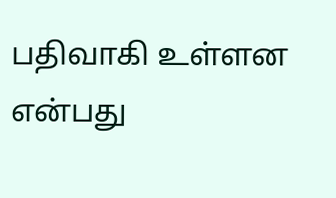பதிவாகி உள்ளன என்பது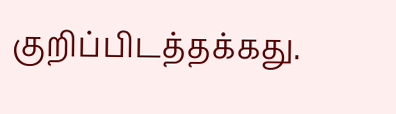குறிப்பிடத்தக்கது.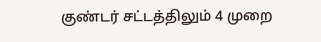குண்டர் சட்டத்திலும் 4 முறை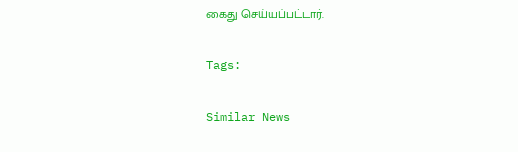கைது செய்யப்பட்டார்.

Tags:

Similar News